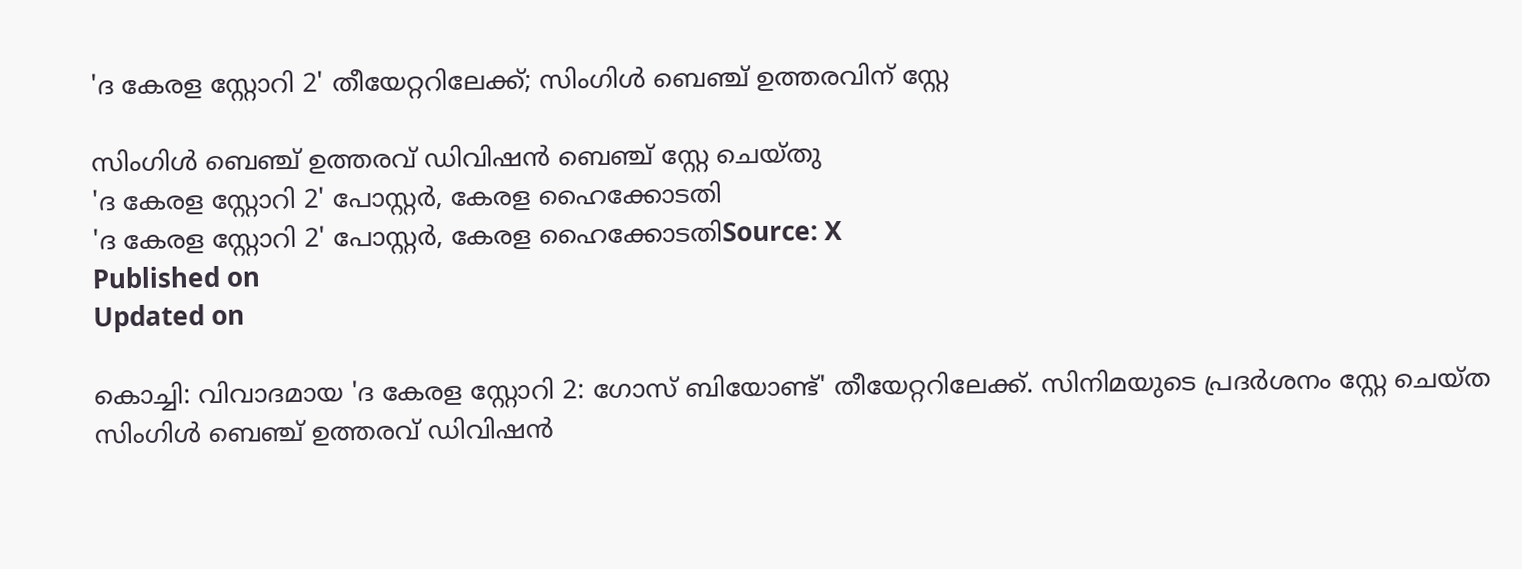'ദ കേരള സ്റ്റോറി 2' തീയേറ്ററിലേക്ക്; സിംഗിൾ ബെഞ്ച് ഉത്തരവിന് സ്റ്റേ

സിംഗിൾ ബെഞ്ച് ഉത്തരവ് ഡിവിഷൻ ബെഞ്ച് സ്റ്റേ ചെയ്തു
'ദ കേരള സ്റ്റോറി 2' പോസ്റ്റർ, കേരള ഹൈക്കോടതി
'ദ കേരള സ്റ്റോറി 2' പോസ്റ്റർ, കേരള ഹൈക്കോടതിSource: X
Published on
Updated on

കൊച്ചി: വിവാദമായ 'ദ കേരള സ്റ്റോറി 2: ഗോസ് ബിയോണ്ട്' തീയേറ്ററിലേക്ക്. സിനിമയുടെ പ്രദർശനം സ്റ്റേ ചെയ്ത സിംഗിൾ ബെഞ്ച് ഉത്തരവ് ഡിവിഷൻ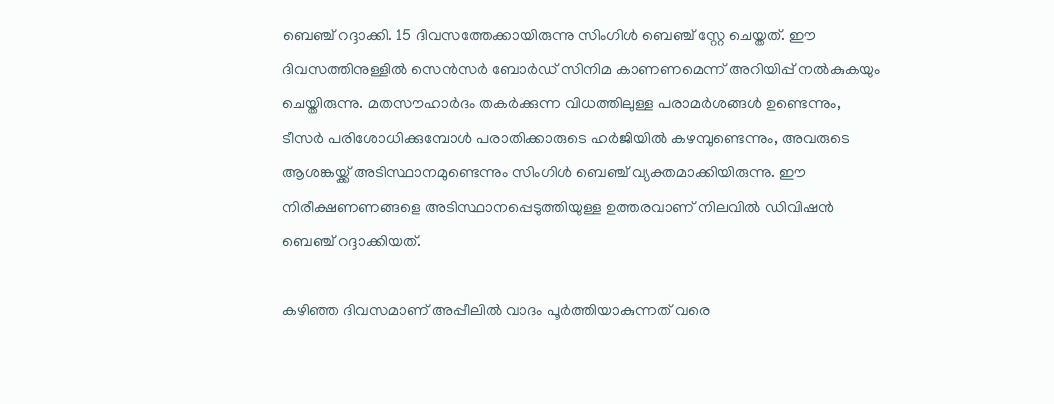ബെഞ്ച് റദ്ദാക്കി. 15 ദിവസത്തേക്കായിരുന്നു സിംഗിൾ ബെഞ്ച് സ്റ്റേ ചെയ്തത്. ഈ ദിവസത്തിനുള്ളിൽ സെൻസർ ബോർഡ് സിനിമ കാണണമെന്ന് അറിയിപ്പ് നൽകുകയും ചെയ്തിരുന്നു. മതസൗഹാർദം തകർക്കുന്ന വിധത്തിലുള്ള പരാമർശങ്ങൾ ഉണ്ടെന്നും, ടീസർ പരിശോധിക്കുമ്പോൾ പരാതിക്കാരുടെ ഹർജിയിൽ കഴമ്പുണ്ടെന്നും, അവരുടെ ആശങ്കയ്ക്ക് അടിസ്ഥാനമുണ്ടെന്നും സിംഗിൾ ബെഞ്ച് വ്യക്തമാക്കിയിരുന്നു. ഈ നിരീക്ഷണണങ്ങളെ അടിസ്ഥാനപ്പെടുത്തിയുള്ള ഉത്തരവാണ് നിലവിൽ ഡിവിഷൻ ബെഞ്ച് റദ്ദാക്കിയത്.

കഴിഞ്ഞ ദിവസമാണ് അപ്പീലിൽ വാദം പൂർത്തിയാകുന്നത് വരെ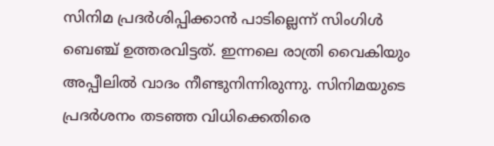സിനിമ പ്രദർശിപ്പിക്കാൻ പാടില്ലെന്ന് സിംഗിൾ ബെഞ്ച് ഉത്തരവിട്ടത്. ഇന്നലെ രാത്രി വൈകിയും അപ്പീലിൽ വാദം നീണ്ടുനിന്നിരുന്നു. സിനിമയുടെ പ്രദർശനം തടഞ്ഞ വിധിക്കെതിരെ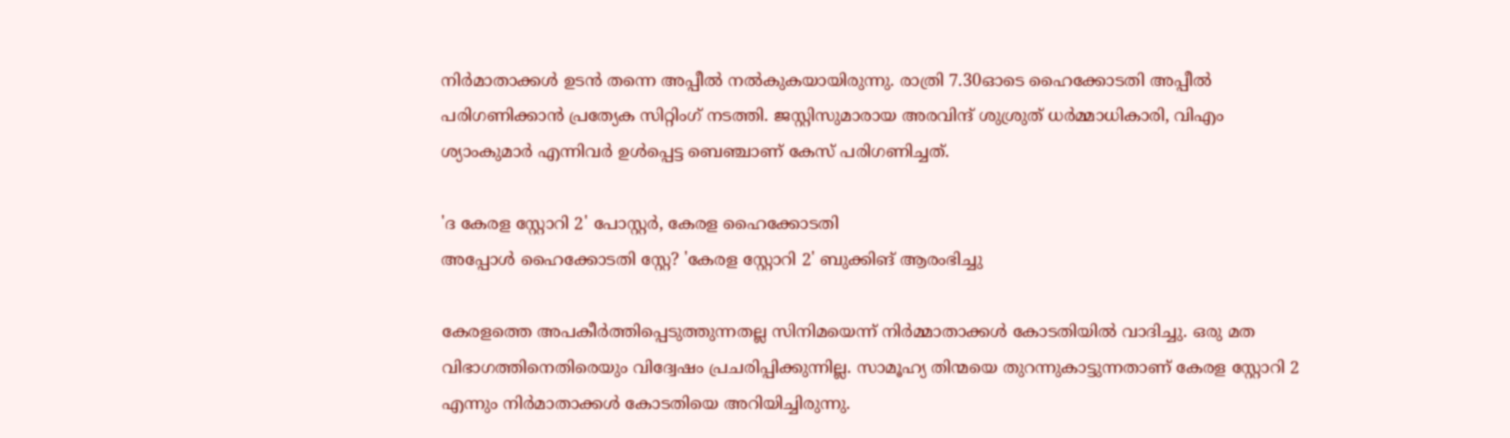നിർമാതാക്കൾ ഉടൻ തന്നെ അപ്പീൽ നൽകുകയായിരുന്നു. രാത്രി 7.30ഓടെ ഹൈക്കോടതി അപ്പീല്‍ പരിഗണിക്കാന്‍ പ്രത്യേക സിറ്റിംഗ് നടത്തി. ജസ്റ്റിസുമാരായ അരവിന്ദ് ശുശ്രുത് ധര്‍മ്മാധികാരി, വിഎം ശ്യാംകുമാര്‍ എന്നിവര്‍ ഉള്‍പ്പെട്ട ബെഞ്ചാണ് കേസ് പരിഗണിച്ചത്.

'ദ കേരള സ്റ്റോറി 2' പോസ്റ്റർ, കേരള ഹൈക്കോടതി
അപ്പോൾ ഹൈക്കോടതി സ്റ്റേ? 'കേരള സ്റ്റോറി 2' ബുക്കിങ് ആരംഭിച്ചു

കേരളത്തെ അപകീര്‍ത്തിപ്പെടുത്തുന്നതല്ല സിനിമയെന്ന് നിര്‍മ്മാതാക്കള്‍ കോടതിയിൽ വാദിച്ചു. ഒരു മത വിഭാഗത്തിനെതിരെയും വിദ്വേഷം പ്രചരിപ്പിക്കുന്നില്ല. സാമൂഹ്യ തിന്മയെ തുറന്നുകാട്ടുന്നതാണ് കേരള സ്റ്റോറി 2 എന്നും നിർമാതാക്കൾ കോടതിയെ അറിയിച്ചിരുന്നു.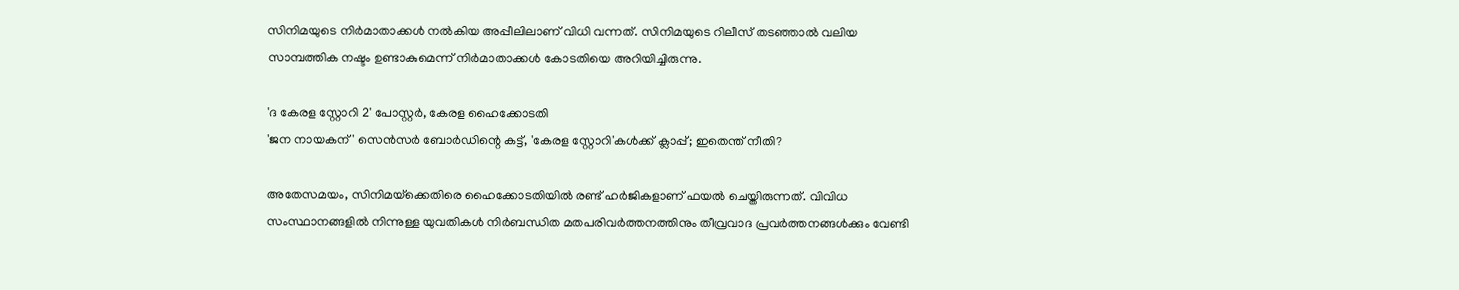സിനിമയുടെ നിർമാതാക്കൾ നൽകിയ അപ്പീലിലാണ് വിധി വന്നത്. സിനിമയുടെ റിലീസ് തടഞ്ഞാൽ വലിയ സാമ്പത്തിക നഷ്ടം ഉണ്ടാകുമെന്ന് നിർമാതാക്കൾ കോടതിയെ അറിയിച്ചിരുന്നു.

'ദ കേരള സ്റ്റോറി 2' പോസ്റ്റർ, കേരള ഹൈക്കോടതി
'ജന നായകന്' സെൻസർ ബോർഡിന്റെ കട്ട്, 'കേരള സ്റ്റോറി'കൾക്ക് ക്ലാപ്പ്; ഇതെന്ത് നീതി?

അതേസമയം, സിനിമയ്‌ക്കെതിരെ ഹൈക്കോടതിയില്‍ രണ്ട് ഹര്‍ജികളാണ് ഫയല്‍ ചെയ്തിരുന്നത്. വിവിധ സംസ്ഥാനങ്ങളില്‍ നിന്നുള്ള യുവതികള്‍ നിര്‍ബന്ധിത മതപരിവര്‍ത്തനത്തിനും തീവ്രവാദ പ്രവര്‍ത്തനങ്ങള്‍ക്കും വേണ്ടി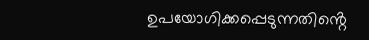ഉപയോഗിക്കപ്പെടുന്നതിൻ്റെ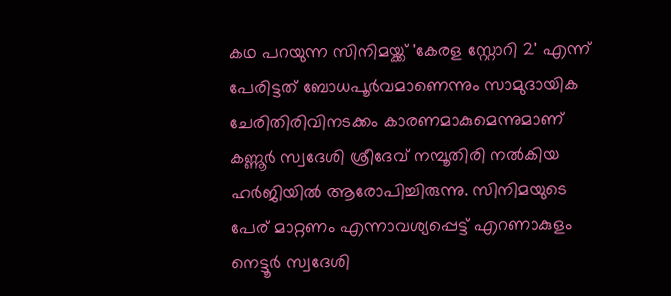കഥ പറയുന്ന സിനിമയ്ക്ക് 'കേരള സ്റ്റോറി 2' എന്ന് പേരിട്ടത് ബോധപൂര്‍വമാണെന്നും സാമുദായിക ചേരിതിരിവിനടക്കം കാരണമാകുമെന്നുമാണ് കണ്ണൂര്‍ സ്വദേശി ശ്രീദേവ് നമ്പൂതിരി നല്‍കിയ ഹർജിയില്‍ ആരോപിച്ചിരുന്നു. സിനിമയുടെ പേര് മാറ്റണം എന്നാവശ്യപ്പെട്ട് എറണാകുളം നെട്ടൂര്‍ സ്വദേശി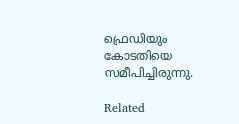ഫ്രെഡിയും കോടതിയെ സമീപിച്ചിരുന്നു.

Related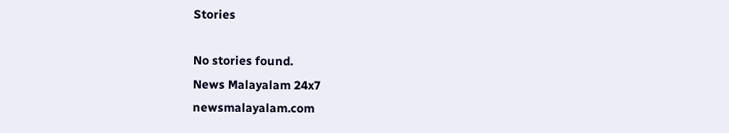Stories

No stories found.
News Malayalam 24x7
newsmalayalam.com